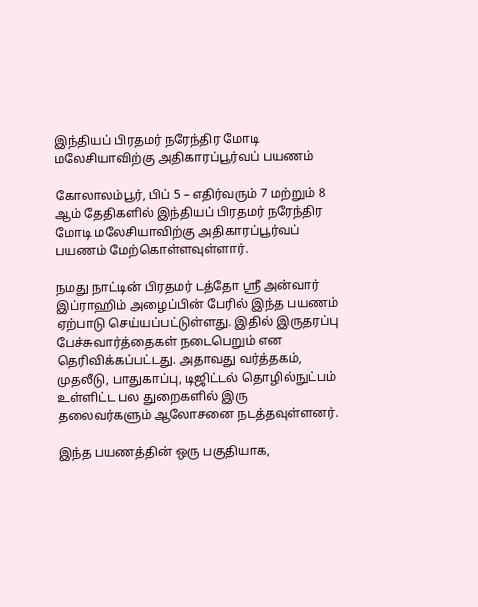இந்தியப் பிரதமர் நரேந்திர மோடி மலேசியாவிற்கு அதிகாரப்பூர்வப் பயணம்

கோலாலம்பூர், பிப் 5 – எதிர்வரும் 7 மற்றும் 8 ஆம் தேதிகளில் இந்தியப் பிரதமர் நரேந்திர மோடி மலேசியாவிற்கு அதிகாரப்பூர்வப் பயணம் மேற்கொள்ளவுள்ளார்.

நமது நாட்டின் பிரதமர் டத்தோ ஸ்ரீ அன்வார் இப்ராஹிம் அழைப்பின் பேரில் இந்த பயணம் ஏற்பாடு செய்யப்பட்டுள்ளது. இதில் இருதரப்பு பேச்சுவார்த்தைகள் நடைபெறும் என தெரிவிக்கப்பட்டது. அதாவது வர்த்தகம், முதலீடு, பாதுகாப்பு, டிஜிட்டல் தொழில்நுட்பம் உள்ளிட்ட பல துறைகளில் இரு தலைவர்களும் ஆலோசனை நடத்தவுள்ளனர்.

இந்த பயணத்தின் ஒரு பகுதியாக,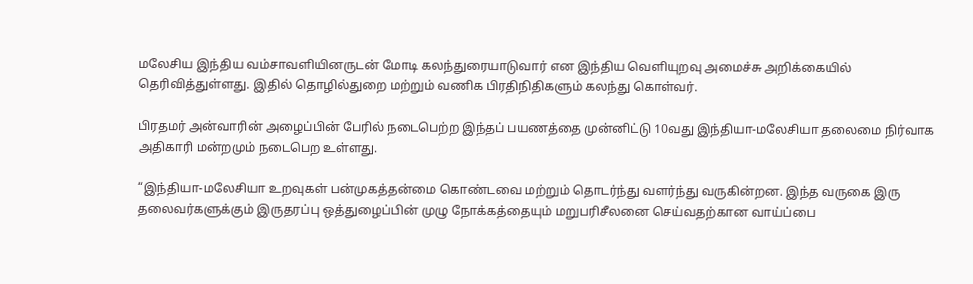மலேசிய இந்திய வம்சாவளியினருடன் மோடி கலந்துரையாடுவார் என இந்திய வெளியுறவு அமைச்சு அறிக்கையில் தெரிவித்துள்ளது. இதில் தொழில்துறை மற்றும் வணிக பிரதிநிதிகளும் கலந்து கொள்வர்.

பிரதமர் அன்வாரின் அழைப்பின் பேரில் நடைபெற்ற இந்தப் பயணத்தை முன்னிட்டு 10வது இந்தியா-மலேசியா தலைமை நிர்வாக அதிகாரி மன்றமும் நடைபெற உள்ளது.

“இந்தியா-மலேசியா உறவுகள் பன்முகத்தன்மை கொண்டவை மற்றும் தொடர்ந்து வளர்ந்து வருகின்றன. இந்த வருகை இரு தலைவர்களுக்கும் இருதரப்பு ஒத்துழைப்பின் முழு நோக்கத்தையும் மறுபரிசீலனை செய்வதற்கான வாய்ப்பை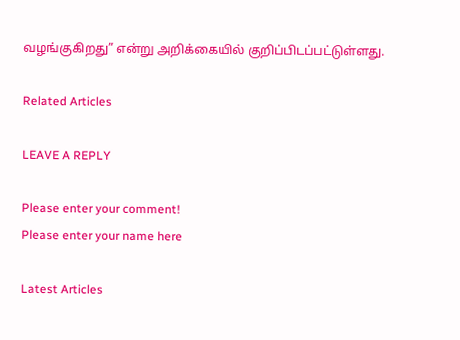வழங்குகிறது” என்று அறிக்கையில் குறிப்பிடப்பட்டுள்ளது.

Related Articles

LEAVE A REPLY

Please enter your comment!
Please enter your name here

Latest Articles